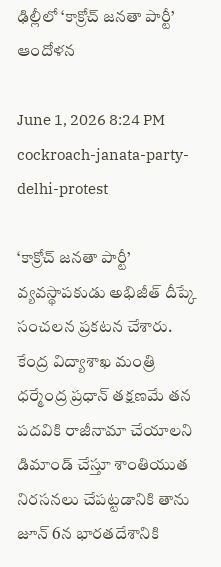ఢిల్లీలో ‘కాక్రోచ్‌ జనతా పార్టీ’ ఆందోళన

June 1, 2026 8:24 PM
cockroach-janata-party-delhi-protest

‘కాక్రోచ్‌ జనతా పార్టీ’ వ్యవస్థాపకుడు అభిజీత్ దీప్కే సంచలన ప్రకటన చేశారు. కేంద్ర విద్యాశాఖ మంత్రి ధర్మేంద్ర ప్రధాన్ తక్షణమే తన పదవికి రాజీనామా చేయాలని డిమాండ్ చేస్తూ శాంతియుత నిరసనలు చేపట్టడానికి తాను జూన్ 6న భారతదేశానికి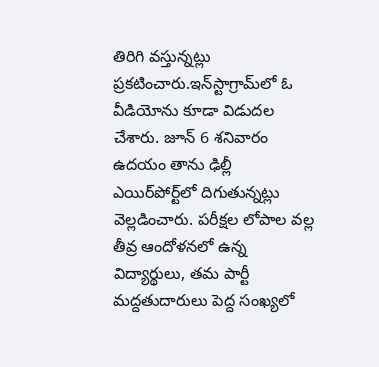తిరిగి వస్తున్నట్లు ప్రకటించారు.ఇన్‌స్టాగ్రామ్‌లో ఓ వీడియోను కూడా విడుదల చేశారు. జూన్ 6 శనివారం ఉదయం తాను ఢిల్లీ ఎయిర్‌పోర్ట్‌లో దిగుతున్నట్లు వెల్లడించారు. పరీక్షల లోపాల వల్ల తీవ్ర ఆందోళనలో ఉన్న విద్యార్థులు, తమ పార్టీ మద్దతుదారులు పెద్ద సంఖ్యలో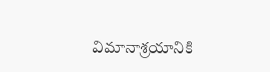విమానాశ్రయానికి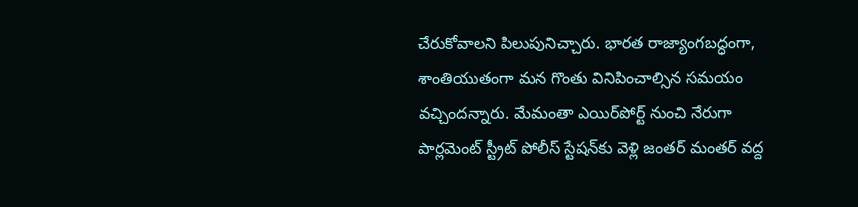చేరుకోవాలని పిలుపునిచ్చారు. భారత రాజ్యాంగబద్ధంగా, శాంతియుతంగా మన గొంతు వినిపించాల్సిన సమయం వచ్చిందన్నారు. మేమంతా ఎయిర్‌పోర్ట్ నుంచి నేరుగా పార్లమెంట్ స్ట్రీట్ పోలీస్ స్టేషన్‌కు వెళ్లి జంతర్ మంతర్ వద్ద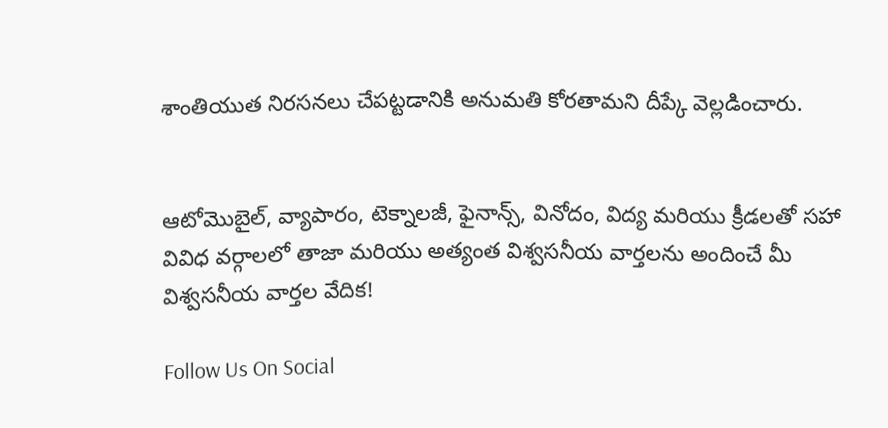శాంతియుత నిరసనలు చేపట్టడానికి అనుమతి కోరతామని దీప్కే వెల్లడించారు.


ఆటోమొబైల్, వ్యాపారం, టెక్నాలజీ, ఫైనాన్స్, వినోదం, విద్య మరియు క్రీడలతో సహా వివిధ వర్గాలలో తాజా మరియు అత్యంత విశ్వసనీయ వార్తలను అందించే మీ విశ్వసనీయ వార్తల వేదిక!

Follow Us On Social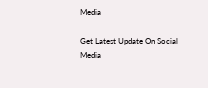Media

Get Latest Update On Social Media